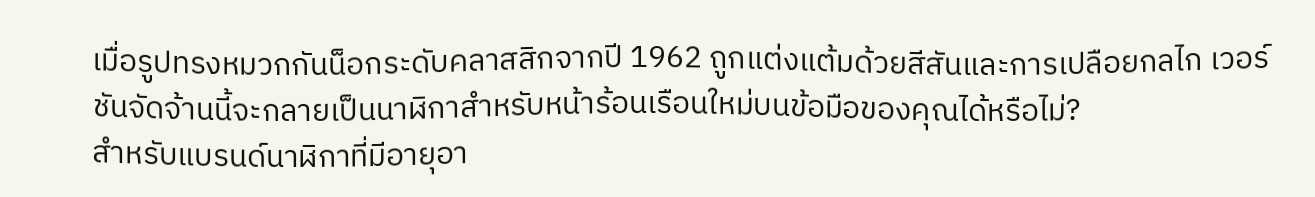เมื่อรูปทรงหมวกกันน็อกระดับคลาสสิกจากปี 1962 ถูกแต่งแต้มด้วยสีสันและการเปลือยกลไก เวอร์ชันจัดจ้านนี้จะกลายเป็นนาฬิกาสำหรับหน้าร้อนเรือนใหม่บนข้อมือของคุณได้หรือไม่?
สำหรับแบรนด์นาฬิกาที่มีอายุอา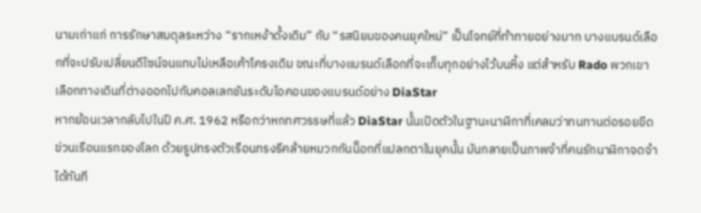นามเก่าแก่ การรักษาสมดุลระหว่าง “รากเหง้าดั้งเดิม” กับ “รสนิยมของคนยุคใหม่” เป็นโจทย์ที่ท้าทายอย่างมาก บางแบรนด์เลือกที่จะปรับเปลี่ยนดีไซน์จนแทบไม่เหลือเค้าโครงเดิม ขณะที่บางแบรนด์เลือกที่จะเก็บทุกอย่างไว้บนหิ้ง แต่สำหรับ Rado พวกเขาเลือกทางเดินที่ต่างออกไปกับคอลเลกชันระดับไอคอนของแบรนด์อย่าง DiaStar
หากย้อนเวลากลับไปในปี ค.ศ. 1962 หรือกว่าหกทศวรรษที่แล้ว DiaStar นั้นเปิดตัวในฐานะนาฬิกาที่เคลมว่าทนทานต่อรอยขีดข่วนเรือนแรกของโลก ด้วยรูปทรงตัวเรือนทรงรีคล้ายหมวกกันน็อกที่แปลกตาในยุคนั้น มันกลายเป็นภาพจำที่คนรักนาฬิกาจดจำได้ทันที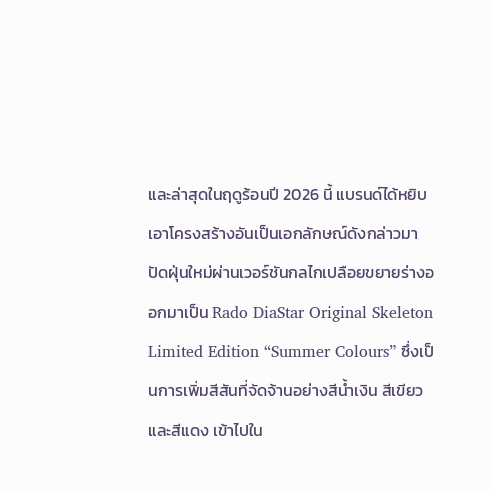และล่าสุดในฤดูร้อนปี 2026 นี้ แบรนด์ได้หยิบเอาโครงสร้างอันเป็นเอกลักษณ์ดังกล่าวมาปัดฝุ่นใหม่ผ่านเวอร์ชันกลไกเปลือยขยายร่างออกมาเป็น Rado DiaStar Original Skeleton Limited Edition “Summer Colours” ซึ่งเป็นการเพิ่มสีสันที่จัดจ้านอย่างสีน้ำเงิน สีเขียว และสีแดง เข้าไปใน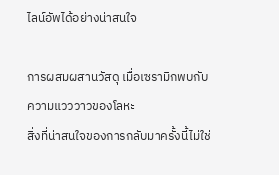ไลน์อัพได้อย่างน่าสนใจ

การผสมผสานวัสดุ เมื่อเซรามิกพบกับความแวววาวของโลหะ
สิ่งที่น่าสนใจของการกลับมาครั้งนี้ไม่ใช่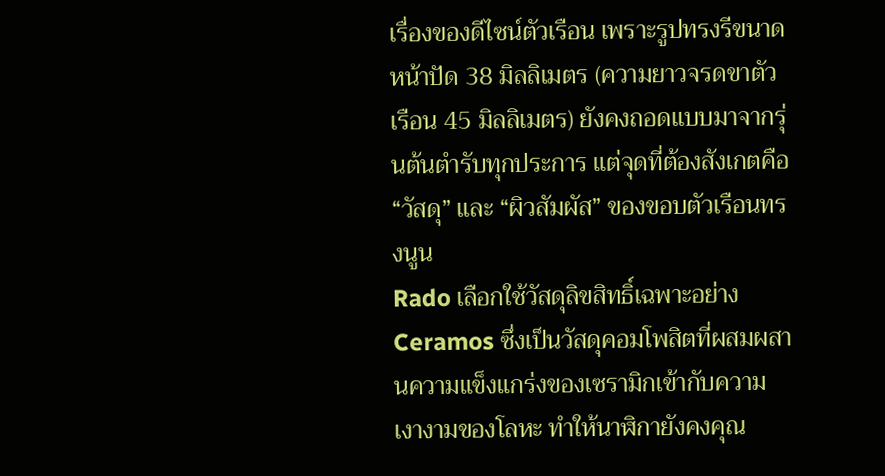เรื่องของดีไซน์ตัวเรือน เพราะรูปทรงรีขนาดหน้าปัด 38 มิลลิเมตร (ความยาวจรดขาตัวเรือน 45 มิลลิเมตร) ยังคงถอดแบบมาจากรุ่นต้นตำรับทุกประการ แต่จุดที่ต้องสังเกตคือ “วัสดุ” และ “ผิวสัมผัส” ของขอบตัวเรือนทรงนูน
Rado เลือกใช้วัสดุลิขสิทธิ์เฉพาะอย่าง Ceramos ซึ่งเป็นวัสดุคอมโพสิตที่ผสมผสานความแข็งแกร่งของเซรามิกเข้ากับความเงางามของโลหะ ทำให้นาฬิกายังคงคุณ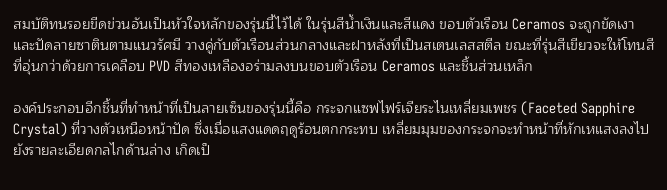สมบัติทนรอยขีดข่วนอันเป็นหัวใจหลักของรุ่นนี้ไว้ได้ ในรุ่นสีน้ำเงินและสีแดง ขอบตัวเรือน Ceramos จะถูกขัดเงาและปัดลายซาตินตามแนวรัศมี วางคู่กับตัวเรือนส่วนกลางและฝาหลังที่เป็นสเตนเลสสตีล ขณะที่รุ่นสีเขียวจะให้โทนสีที่อุ่นกว่าด้วยการเคลือบ PVD สีทองเหลืองอร่ามลงบนขอบตัวเรือน Ceramos และชิ้นส่วนเหล็ก

องค์ประกอบอีกชิ้นที่ทำหน้าที่เป็นลายเซ็นของรุ่นนี้คือ กระจกแซฟไฟร์เจียระไนเหลี่ยมเพชร (Faceted Sapphire Crystal) ที่วางตัวเหนือหน้าปัด ซึ่งเมื่อแสงแดดฤดูร้อนตกกระทบ เหลี่ยมมุมของกระจกจะทำหน้าที่หักเหแสงลงไปยังรายละเอียดกลไกด้านล่าง เกิดเป็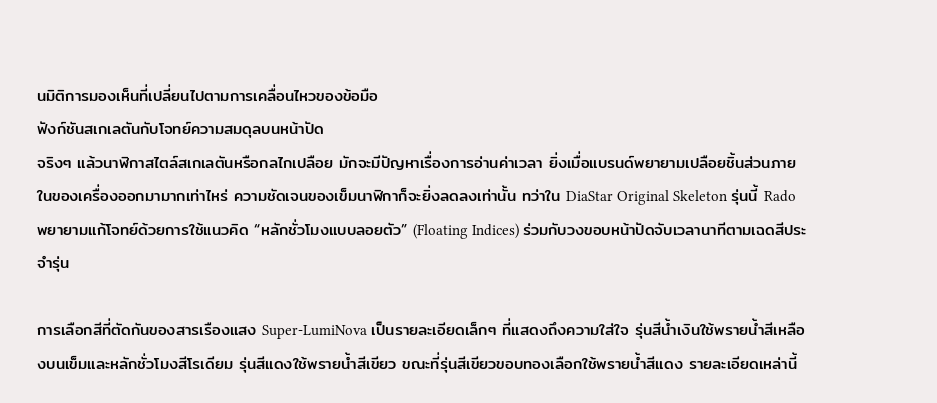นมิติการมองเห็นที่เปลี่ยนไปตามการเคลื่อนไหวของข้อมือ
ฟังก์ชันสเกเลตันกับโจทย์ความสมดุลบนหน้าปัด
จริงๆ แล้วนาฬิกาสไตล์สเกเลตันหรือกลไกเปลือย มักจะมีปัญหาเรื่องการอ่านค่าเวลา ยิ่งเมื่อแบรนด์พยายามเปลือยชิ้นส่วนภายในของเครื่องออกมามากเท่าไหร่ ความชัดเจนของเข็มนาฬิกาก็จะยิ่งลดลงเท่านั้น ทว่าใน DiaStar Original Skeleton รุ่นนี้ Rado พยายามแก้โจทย์ด้วยการใช้แนวคิด “หลักชั่วโมงแบบลอยตัว” (Floating Indices) ร่วมกับวงขอบหน้าปัดจับเวลานาทีตามเฉดสีประจำรุ่น

การเลือกสีที่ตัดกันของสารเรืองแสง Super-LumiNova เป็นรายละเอียดเล็กๆ ที่แสดงถึงความใส่ใจ รุ่นสีน้ำเงินใช้พรายน้ำสีเหลืองบนเข็มและหลักชั่วโมงสีโรเดียม รุ่นสีแดงใช้พรายน้ำสีเขียว ขณะที่รุ่นสีเขียวขอบทองเลือกใช้พรายน้ำสีแดง รายละเอียดเหล่านี้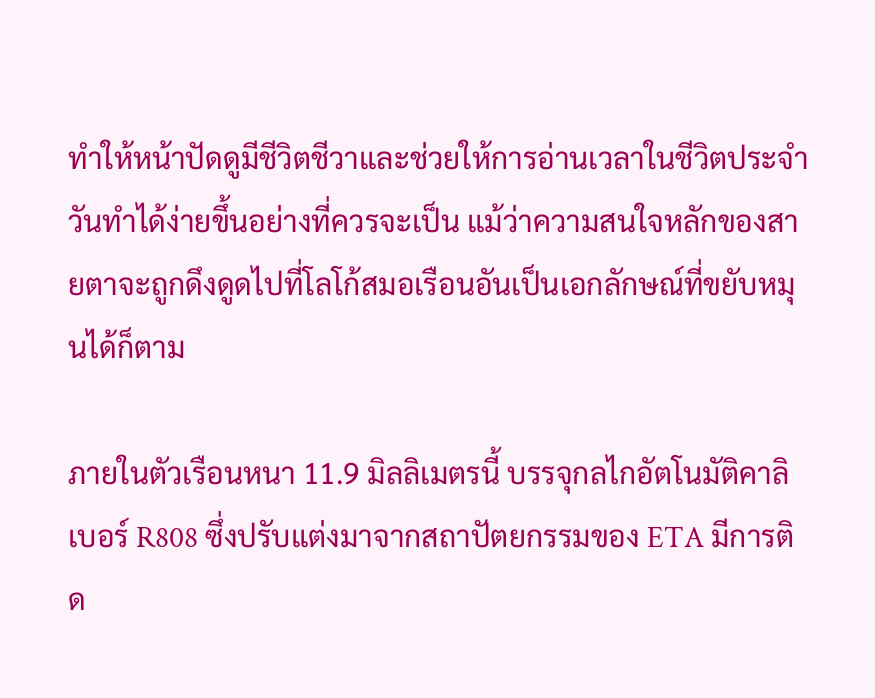ทำให้หน้าปัดดูมีชีวิตชีวาและช่วยให้การอ่านเวลาในชีวิตประจำวันทำได้ง่ายขึ้นอย่างที่ควรจะเป็น แม้ว่าความสนใจหลักของสายตาจะถูกดึงดูดไปที่โลโก้สมอเรือนอันเป็นเอกลักษณ์ที่ขยับหมุนได้ก็ตาม

ภายในตัวเรือนหนา 11.9 มิลลิเมตรนี้ บรรจุกลไกอัตโนมัติคาลิเบอร์ R808 ซึ่งปรับแต่งมาจากสถาปัตยกรรมของ ETA มีการติด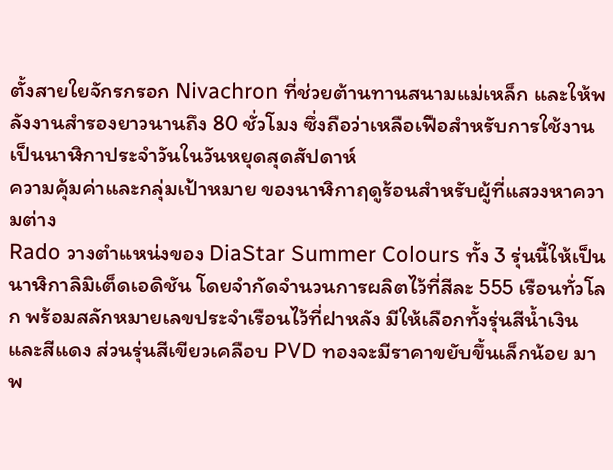ตั้งสายใยจักรกรอก Nivachron ที่ช่วยต้านทานสนามแม่เหล็ก และให้พลังงานสำรองยาวนานถึง 80 ชั่วโมง ซึ่งถือว่าเหลือเฟือสำหรับการใช้งานเป็นนาฬิกาประจำวันในวันหยุดสุดสัปดาห์
ความคุ้มค่าและกลุ่มเป้าหมาย ของนาฬิกาฤดูร้อนสำหรับผู้ที่แสวงหาความต่าง
Rado วางตำแหน่งของ DiaStar Summer Colours ทั้ง 3 รุ่นนี้ให้เป็นนาฬิกาลิมิเต็ดเอดิชัน โดยจำกัดจำนวนการผลิตไว้ที่สีละ 555 เรือนทั่วโลก พร้อมสลักหมายเลขประจำเรือนไว้ที่ฝาหลัง มีให้เลือกทั้งรุ่นสีน้ำเงินและสีแดง ส่วนรุ่นสีเขียวเคลือบ PVD ทองจะมีราคาขยับขึ้นเล็กน้อย มาพ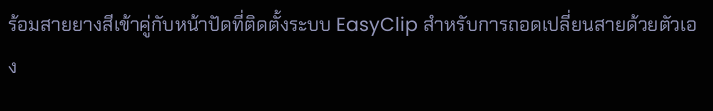ร้อมสายยางสีเข้าคู่กับหน้าปัดที่ติดตั้งระบบ EasyClip สำหรับการถอดเปลี่ยนสายด้วยตัวเอง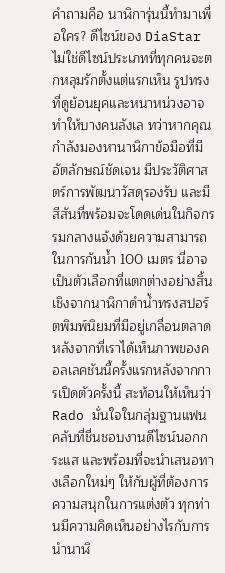คำถามคือ นาฬิการุ่นนี้ทำมาเพื่อใคร? ดีไซน์ของ DiaStar ไม่ใช่ดีไซน์ประเภทที่ทุกคนจะตกหลุมรักตั้งแต่แรกเห็น รูปทรงที่ดูย้อนยุคและหนาหน่วงอาจทำให้บางคนลังเล ทว่าหากคุณกำลังมองหานาฬิกาข้อมือที่มีอัตลักษณ์ชัดเจน มีประวัติศาสตร์การพัฒนาวัสดุรองรับ และมีสีสันที่พร้อมจะโดดเด่นในกิจกรรมกลางแจ้งด้วยความสามารถในการกันน้ำ 100 เมตร นี่อาจเป็นตัวเลือกที่แตกต่างอย่างสิ้นเชิงจากนาฬิกาดำน้ำทรงสปอร์ตพิมพ์นิยมที่มีอยู่เกลื่อนตลาด
หลังจากที่เราได้เห็นภาพของคอลเลคชันนี้ครั้งแรกหลังจากการเปิดตัวครั้งนี้ สะท้อนให้เห็นว่า Rado มั่นใจในกลุ่มฐานแฟนคลับที่ชื่นชอบงานดีไซน์นอกกระแส และพร้อมที่จะนำเสนอทางเลือกใหม่ๆ ให้กับผู้ที่ต้องการความสนุกในการแต่งตัว ทุกท่านมีความคิดเห็นอย่างไรกับการนำนาฬิ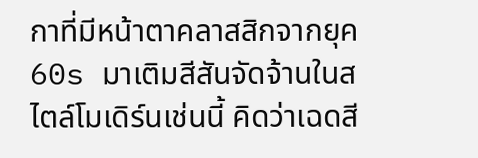กาที่มีหน้าตาคลาสสิกจากยุค 60s มาเติมสีสันจัดจ้านในสไตล์โมเดิร์นเช่นนี้ คิดว่าเฉดสี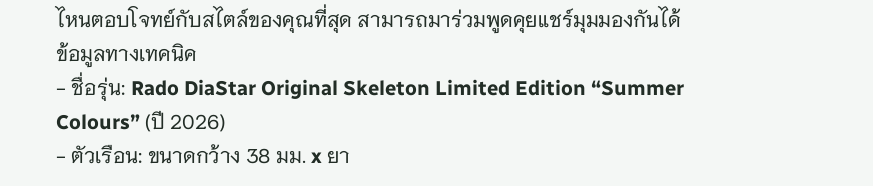ไหนตอบโจทย์กับสไตล์ของคุณที่สุด สามารถมาร่วมพูดคุยแชร์มุมมองกันได้
ข้อมูลทางเทคนิค
- ชื่อรุ่น: Rado DiaStar Original Skeleton Limited Edition “Summer Colours” (ปี 2026)
- ตัวเรือน: ขนาดกว้าง 38 มม. x ยา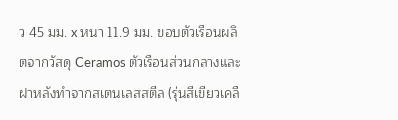ว 45 มม. x หนา 11.9 มม. ขอบตัวเรือนผลิตจากวัสดุ Ceramos ตัวเรือนส่วนกลางและฝาหลังทำจากสเตนเลสสตีล (รุ่นสีเขียวเคลื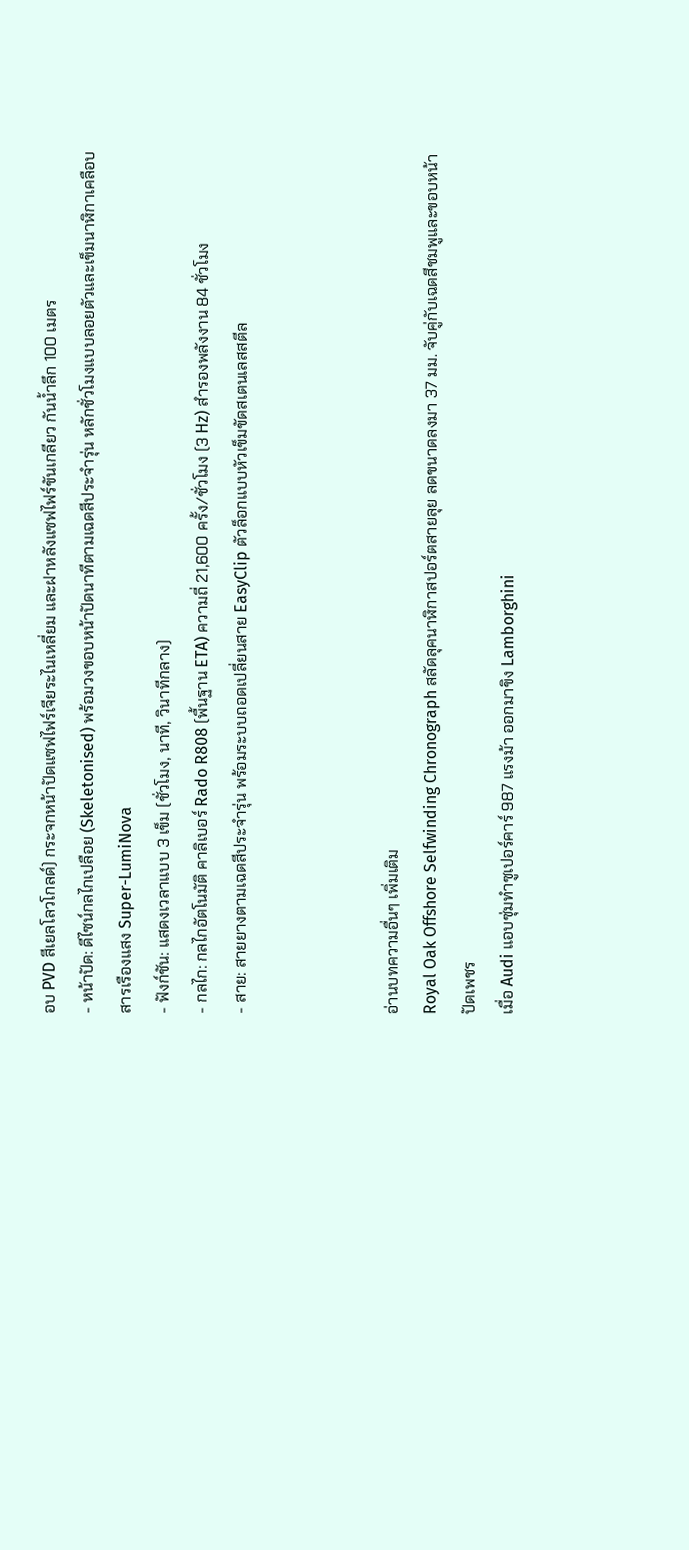อบ PVD สีเยลโลวโกลด์) กระจกหน้าปัดแซฟไฟร์เจียระไนเหลี่ยม และฝาหลังแซฟไฟร์ขันเกลียว กันน้ำลึก 100 เมตร
- หน้าปัด: ดีไซน์กลไกเปลือย (Skeletonised) พร้อมวงขอบหน้าปัดนาทีตามเฉดสีประจำรุ่น หลักชั่วโมงแบบลอยตัวและเข็มนาฬิกาเคลือบสารเรืองแสง Super-LumiNova
- ฟังก์ชัน: แสดงเวลาแบบ 3 เข็ม (ชั่วโมง, นาที, วินาทีกลาง)
- กลไก: กลไกอัตโนมัติ คาลิเบอร์ Rado R808 (พื้นฐาน ETA) ความถี่ 21,600 ครั้ง/ชั่วโมง (3 Hz) สำรองพลังงาน 84 ชั่วโมง
- สาย: สายยางตามเฉดสีประจำรุ่น พร้อมระบบถอดเปลี่ยนสาย EasyClip ตัวล็อกแบบหัวเข็มขัดสเตนเลสสตีล



อ่านบทความอื่นๆ เพิ่มเติม
Royal Oak Offshore Selfwinding Chronograph สลัดลุคนาฬิกาสปอร์ตสายลุย ลดขนาดลงมา 37 มม. จับคู่กับเฉดสีชมพูและขอบหน้าปัดเพชร
เมื่อ Audi แอบซุ่มทำซูเปอร์คาร์ 987 แรงม้า ออกมาขิง Lamborghini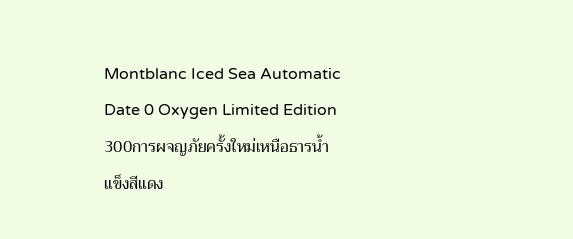Montblanc Iced Sea Automatic Date 0 Oxygen Limited Edition 300การผจญภัยครั้งใหม่เหนือธารน้ำแข็งสีแดง